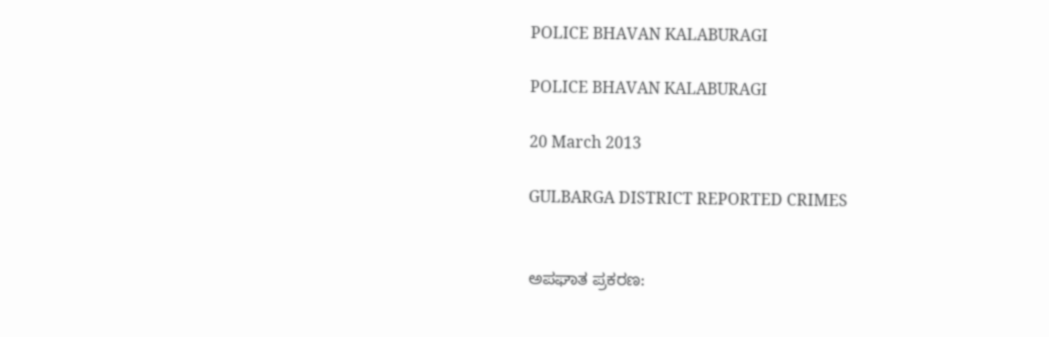POLICE BHAVAN KALABURAGI

POLICE BHAVAN KALABURAGI

20 March 2013

GULBARGA DISTRICT REPORTED CRIMES


ಅಪಘಾತ ಪ್ರಕರಣ: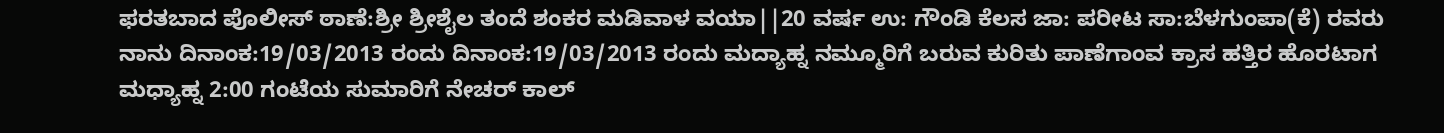ಫರತಬಾದ ಪೊಲೀಸ್ ಠಾಣೆ:ಶ್ರೀ ಶ್ರೀಶೈಲ ತಂದೆ ಶಂಕರ ಮಡಿವಾಳ ವಯಾ||20 ವರ್ಷ ಉ: ಗೌಂಡಿ ಕೆಲಸ ಜಾ: ಪರೀಟ ಸಾ:ಬೆಳಗುಂಪಾ(ಕೆ) ರವರು ನಾನು ದಿನಾಂಕ:19/03/2013 ರಂದು ದಿನಾಂಕ:19/03/2013 ರಂದು ಮದ್ಯಾಹ್ನ ನಮ್ಮೂರಿಗೆ ಬರುವ ಕುರಿತು ಪಾಣೆಗಾಂವ ಕ್ರಾಸ ಹತ್ತಿರ ಹೊರಟಾಗ ಮಧ್ಯಾಹ್ನ 2:00 ಗಂಟೆಯ ಸುಮಾರಿಗೆ ನೇಚರ್ ಕಾಲ್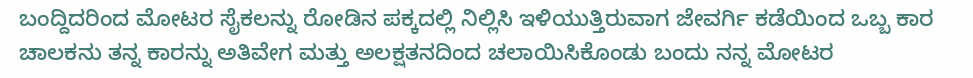ಬಂದ್ದಿದರಿಂದ ಮೋಟರ ಸೈಕಲನ್ನು ರೋಡಿನ ಪಕ್ಕದಲ್ಲಿ ನಿಲ್ಲಿಸಿ ಇಳಿಯುತ್ತಿರುವಾಗ ಜೇವರ್ಗಿ ಕಡೆಯಿಂದ ಒಬ್ಬ ಕಾರ ಚಾಲಕನು ತನ್ನ ಕಾರನ್ನು ಅತಿವೇಗ ಮತ್ತು ಅಲಕ್ಷತನದಿಂದ ಚಲಾಯಿಸಿಕೊಂಡು ಬಂದು ನನ್ನ ಮೋಟರ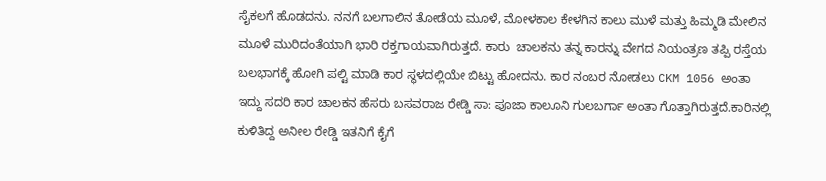ಸೈಕಲಗೆ ಹೊಡದನು. ನನಗೆ ಬಲಗಾಲಿನ ತೋಡೆಯ ಮೂಳೆ, ಮೋಳಕಾಲ ಕೇಳಗಿನ ಕಾಲು ಮುಳೆ ಮತ್ತು ಹಿಮ್ಮಡಿ ಮೇಲಿನ ಮೂಳೆ ಮುರಿದಂತೆಯಾಗಿ ಭಾರಿ ರಕ್ತಗಾಯವಾಗಿರುತ್ತದೆ. ಕಾರು  ಚಾಲಕನು ತನ್ನ ಕಾರನ್ನು ವೇಗದ ನಿಯಂತ್ರಣ ತಪ್ಪಿ ರಸ್ತೆಯ ಬಲಭಾಗಕ್ಕೆ ಹೋಗಿ ಪಲ್ಟಿ ಮಾಡಿ ಕಾರ ಸ್ಥಳದಲ್ಲಿಯೇ ಬಿಟ್ಟು ಹೋದನು. ಕಾರ ನಂಬರ ನೋಡಲು CKM 1056 ಅಂತಾ ಇದ್ದು ಸದರಿ ಕಾರ ಚಾಲಕನ ಹೆಸರು ಬಸವರಾಜ ರೇಡ್ಡಿ ಸಾ: ಪೂಜಾ ಕಾಲೂನಿ ಗುಲಬರ್ಗಾ ಅಂತಾ ಗೊತ್ತಾಗಿರುತ್ತದೆ.ಕಾರಿನಲ್ಲಿ ಕುಳಿತಿದ್ದ ಅನೀಲ ರೇಡ್ಡಿ ಇತನಿಗೆ ಕೈಗೆ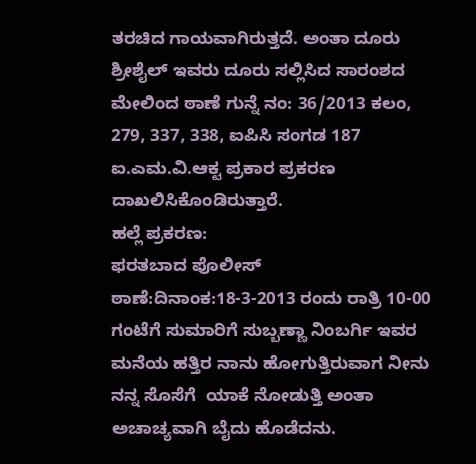ತರಚಿದ ಗಾಯವಾಗಿರುತ್ತದೆ. ಅಂತಾ ದೂರು ಶ್ರೀಶೈಲ್ ಇವರು ದೂರು ಸಲ್ಲಿಸಿದ ಸಾರಂಶದ ಮೇಲಿಂದ ಠಾಣೆ ಗುನ್ನೆ ನಂ: 36/2013 ಕಲಂ, 279, 337, 338, ಐಪಿಸಿ ಸಂಗಡ 187 ಐ.ಎಮ.ವಿ.ಆಕ್ಟ ಪ್ರಕಾರ ಪ್ರಕರಣ ದಾಖಲಿಸಿಕೊಂಡಿರುತ್ತಾರೆ.
ಹಲ್ಲೆ ಪ್ರಕರಣ:
ಫರತಬಾದ ಪೊಲೀಸ್ ಠಾಣೆ:ದಿನಾಂಕ:18-3-2013 ರಂದು ರಾತ್ರಿ 10-00 ಗಂಟೆಗೆ ಸುಮಾರಿಗೆ ಸುಬ್ಬಣ್ಣಾ ನಿಂಬರ್ಗಿ ಇವರ ಮನೆಯ ಹತ್ತಿರ ನಾನು ಹೋಗುತ್ತಿರುವಾಗ ನೀನು ನನ್ನ ಸೊಸೆಗೆ  ಯಾಕೆ ನೋಡುತ್ತಿ ಅಂತಾ ಅಚಾಚ್ಯವಾಗಿ ಬೈದು ಹೊಡೆದನು.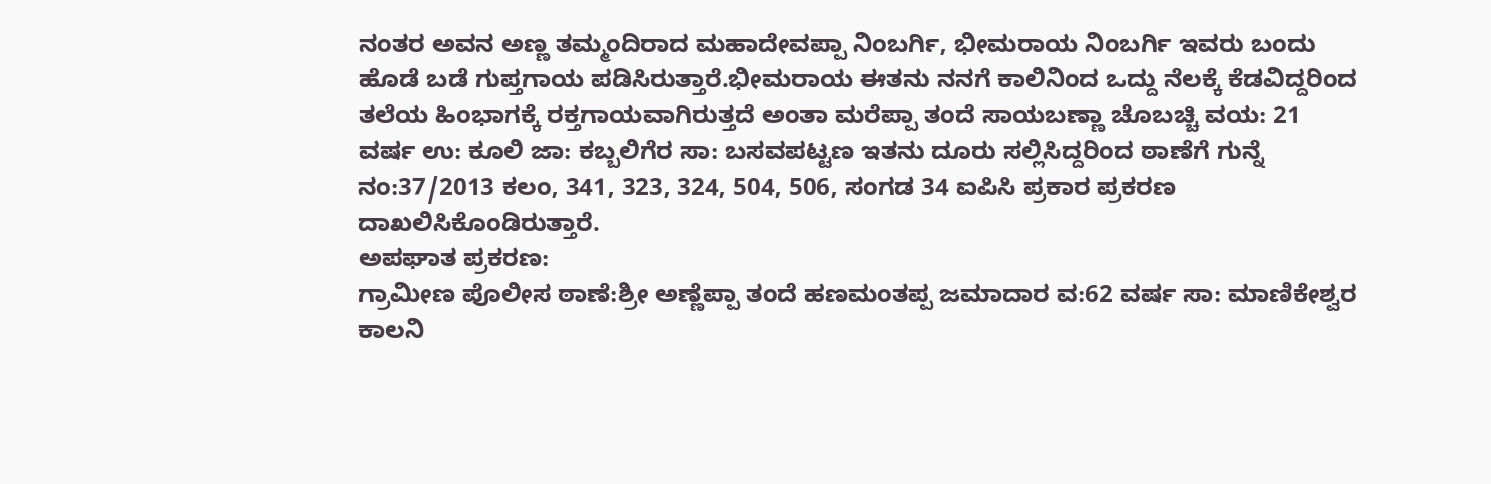ನಂತರ ಅವನ ಅಣ್ಣ ತಮ್ಮಂದಿರಾದ ಮಹಾದೇವಪ್ಪಾ ನಿಂಬರ್ಗಿ, ಭೀಮರಾಯ ನಿಂಬರ್ಗಿ ಇವರು ಬಂದು ಹೊಡೆ ಬಡೆ ಗುಪ್ತಗಾಯ ಪಡಿಸಿರುತ್ತಾರೆ.ಭೀಮರಾಯ ಈತನು ನನಗೆ ಕಾಲಿನಿಂದ ಒದ್ದು ನೆಲಕ್ಕೆ ಕೆಡವಿದ್ದರಿಂದ ತಲೆಯ ಹಿಂಭಾಗಕ್ಕೆ ರಕ್ತಗಾಯವಾಗಿರುತ್ತದೆ ಅಂತಾ ಮರೆಪ್ಪಾ ತಂದೆ ಸಾಯಬಣ್ಣಾ ಚೊಬಚ್ಚಿ ವಯ: 21 ವರ್ಷ ಉ: ಕೂಲಿ ಜಾ: ಕಬ್ಬಲಿಗೆರ ಸಾ: ಬಸವಪಟ್ಟಣ ಇತನು ದೂರು ಸಲ್ಲಿಸಿದ್ದರಿಂದ ಠಾಣೆಗೆ ಗುನ್ನೆ ನಂ:37/2013 ಕಲಂ, 341, 323, 324, 504, 506, ಸಂಗಡ 34 ಐಪಿಸಿ ಪ್ರಕಾರ ಪ್ರಕರಣ ದಾಖಲಿಸಿಕೊಂಡಿರುತ್ತಾರೆ.
ಅಪಘಾತ ಪ್ರಕರಣ:
ಗ್ರಾಮೀಣ ಪೊಲೀಸ ಠಾಣೆ:ಶ್ರೀ ಅಣ್ಣೆಪ್ಪಾ ತಂದೆ ಹಣಮಂತಪ್ಪ ಜಮಾದಾರ ವ:62 ವರ್ಷ ಸಾ: ಮಾಣಿಕೇಶ್ವರ ಕಾಲನಿ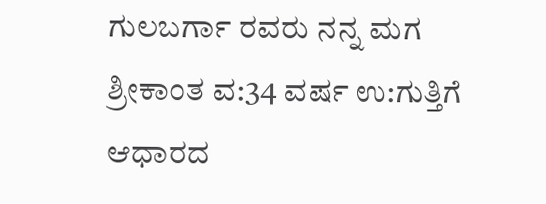ಗುಲಬರ್ಗಾ ರವರು ನನ್ನ ಮಗ ಶ್ರೀಕಾಂತ ವ:34 ವರ್ಷ ಉ:ಗುತ್ತಿಗೆ ಆಧಾರದ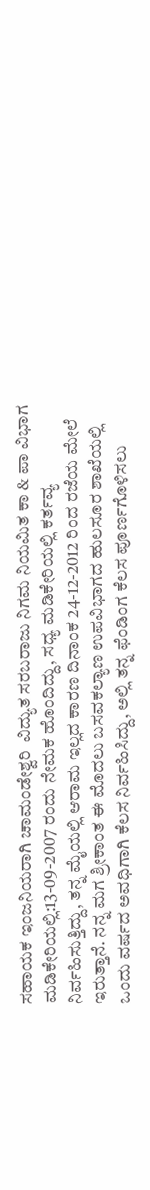ಸಹಾಯಕ ಇಂಜನಿಯರಾಗಿ ಚಾಮಂಡೇಶ್ವರಿ  ವಿದ್ಯುತ ಸರಬರಾಜು ನಿಗಮ ನಿಯಮಿತ ಕಾ & ಪಾ ವಿಭಾಗ ಮಡಿಕೇರಿಯಲ್ಲಿ:13-09-2007 ರಂದು ನೇಮಕ ಹೊಂದಿದ್ದು, ಸಧ್ಯ ಮಡಿಕೇರಿಯಲ್ಲಿ ಕರ್ತವ್ಯ ನಿರ್ವಹಿಸುತ್ತಿದ್ದು, ತನ್ನ ಮೈಯಲ್ಲಿ ಆರಾಮ ಇಲ್ಲದ ಕಾರಣ ದಿನಾಂಕ 24-12-2012 ರಿಂದ ರಜೆಯ ಮೇಲೆ ಇರುತ್ತಾನೆ. ನನ್ನ ಮಗ ಶ್ರೀಕಾಂತ ಈ ಮೊದಲು ಬಸವಕಲ್ಯಾಣ ಉಪವಿಭಾಗದ ಹುಲಸೂರ ಶಾಖೆಯಲ್ಲಿ  ಒಂದು ವರ್ಷದ ಅವಧಿಗಾಗಿ ಕೆಲಸ ನಿರ್ವಹಿಸಿದ್ದು, ಅಲ್ಲಿ ತನ್ನ ಫೆಂಡಿಂಗ ಕೆಲಸ ಪೂರ್ಣಗೊಳಿಸಲು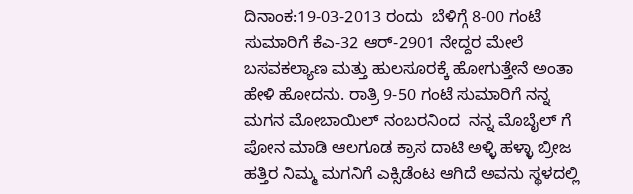ದಿನಾಂಕ:19-03-2013 ರಂದು  ಬೆಳಿಗ್ಗೆ 8-00 ಗಂಟೆ ಸುಮಾರಿಗೆ ಕೆಎ-32 ಆರ್-2901 ನೇದ್ದರ ಮೇಲೆ ಬಸವಕಲ್ಯಾಣ ಮತ್ತು ಹುಲಸೂರಕ್ಕೆ ಹೋಗುತ್ತೇನೆ ಅಂತಾ ಹೇಳಿ ಹೋದನು. ರಾತ್ರಿ 9-50 ಗಂಟೆ ಸುಮಾರಿಗೆ ನನ್ನ ಮಗನ ಮೋಬಾಯಿಲ್ ನಂಬರನಿಂದ  ನನ್ನ ಮೊಬೈಲ್ ಗೆ ಪೋನ ಮಾಡಿ ಆಲಗೂಡ ಕ್ರಾಸ ದಾಟಿ ಅಳ್ಳಿ ಹಳ್ಳಾ ಬ್ರೀಜ ಹತ್ತಿರ ನಿಮ್ಮ ಮಗನಿಗೆ ಎಕ್ಸಿಡೆಂಟ ಆಗಿದೆ ಅವನು ಸ್ಥಳದಲ್ಲಿ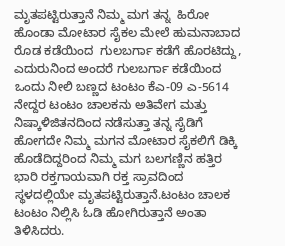ಮೃತಪಟ್ಟಿರುತ್ತಾನೆ ನಿಮ್ಮ ಮಗ ತನ್ನ  ಹಿರೋ ಹೊಂಡಾ ಮೋಟಾರ ಸೈಕಲ ಮೇಲೆ ಹುಮನಾಬಾದ ರೊಡ ಕಡೆಯಿಂದ  ಗುಲಬರ್ಗಾ ಕಡೆಗೆ ಹೊರಟಿದ್ದು, ಎದುರುನಿಂದ ಅಂದರೆ ಗುಲಬರ್ಗಾ ಕಡೆಯಿಂದ ಒಂದು ನೀಲಿ ಬಣ್ಣದ ಟಂಟಂ ಕೆಎ-09 ಎ-5614 ನೇದ್ದರ ಟಂಟಂ ಚಾಲಕನು ಅತಿವೇಗ ಮತ್ತು ನಿಷ್ಕಾಳಿಜಿತನದಿಂದ ನಡೆಸುತ್ತಾ ತನ್ನ ಸೈಡಿಗೆ ಹೋಗದೇ ನಿಮ್ಮ ಮಗನ ಮೋಟಾರ ಸೈಕಲಿಗೆ ಡಿಕ್ಕಿ ಹೊಡೆದಿದ್ದರಿಂದ ನಿಮ್ಮ ಮಗ ಬಲಗಣ್ಣಿನ ಹತ್ತಿರ ಭಾರಿ ರಕ್ತಗಾಯವಾಗಿ ರಕ್ತ ಸ್ರಾವದಿಂದ ಸ್ಥಳದಲ್ಲಿಯೇ ಮೃತಪಟ್ಟಿರುತ್ತಾನೆ.ಟಂಟಂ ಚಾಲಕ ಟಂಟಂ ನಿಲ್ಲಿಸಿ ಓಡಿ ಹೋಗಿರುತ್ತಾನೆ ಅಂತಾ ತಿಳಿಸಿದರು.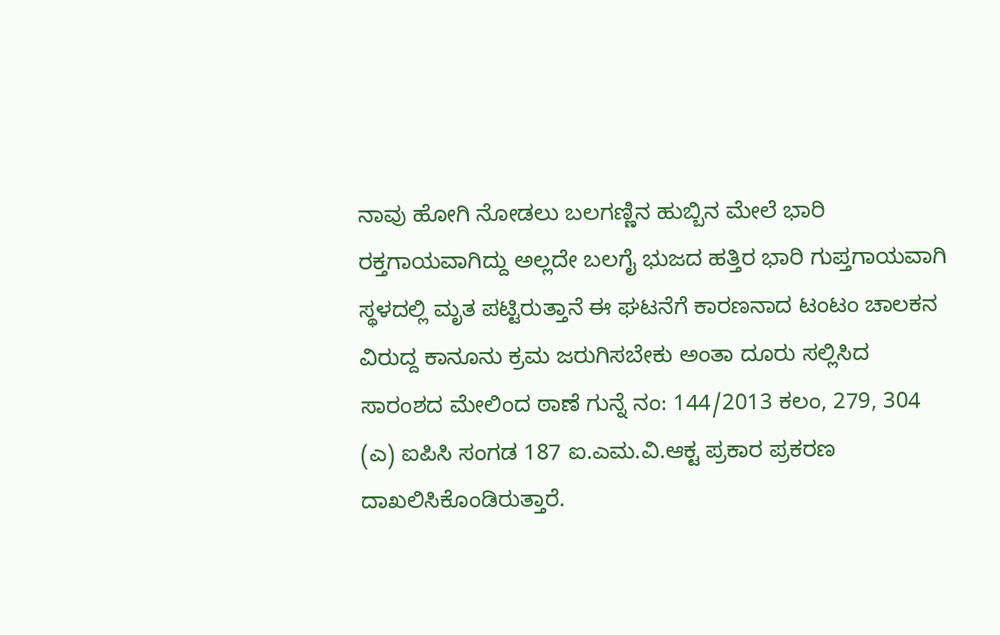ನಾವು ಹೋಗಿ ನೋಡಲು ಬಲಗಣ್ಣಿನ ಹುಬ್ಬಿನ ಮೇಲೆ ಭಾರಿ ರಕ್ತಗಾಯವಾಗಿದ್ದು ಅಲ್ಲದೇ ಬಲಗೈ ಭುಜದ ಹತ್ತಿರ ಭಾರಿ ಗುಪ್ತಗಾಯವಾಗಿ ಸ್ಥಳದಲ್ಲಿ ಮೃತ ಪಟ್ಟಿರುತ್ತಾನೆ ಈ ಘಟನೆಗೆ ಕಾರಣನಾದ ಟಂಟಂ ಚಾಲಕನ ವಿರುದ್ದ ಕಾನೂನು ಕ್ರಮ ಜರುಗಿಸಬೇಕು ಅಂತಾ ದೂರು ಸಲ್ಲಿಸಿದ ಸಾರಂಶದ ಮೇಲಿಂದ ಠಾಣೆ ಗುನ್ನೆ ನಂ: 144/2013 ಕಲಂ, 279, 304 (ಎ) ಐಪಿಸಿ ಸಂಗಡ 187 ಐ.ಎಮ.ವಿ.ಆಕ್ಟ ಪ್ರಕಾರ ಪ್ರಕರಣ ದಾಖಲಿಸಿಕೊಂಡಿರುತ್ತಾರೆ.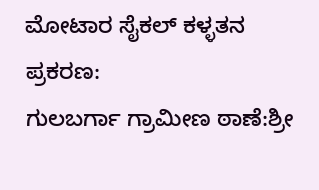ಮೋಟಾರ ಸೈಕಲ್ ಕಳ್ಳತನ ಪ್ರಕರಣ:
ಗುಲಬರ್ಗಾ ಗ್ರಾಮೀಣ ಠಾಣೆ:ಶ್ರೀ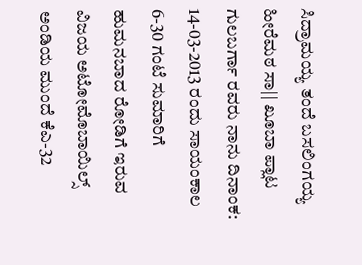ಸಿದ್ರಾಮಯ್ಯ ತಂದೆ ಬಸಲಿಂಗಯ್ಯ ಹೀರೆಮಠ ಸಾ|| ಖೂಬಾ ಪ್ಲಾಟ ಗುಲಬರ್ಗಾ ರವರು ನಾನು ದಿನಾಂಕ: 14-03-2013 ರಂದು ಸಾಯಂಕಾಲ 6-30 ಗಂಟೆ ಸುಮಾರಿಗೆ ಹುಮನಬಾದ ರೋಡಿಗೆ ಇರುವ ವಿಜಯ ಅಟೋಮೊಬಾಯಿಲ್ಸ್ ಅಂಡಿಯ ಮುಂದೆ ಕೆಎ-32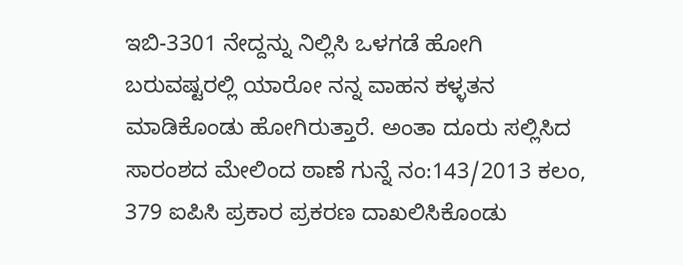ಇಬಿ-3301 ನೇದ್ದನ್ನು ನಿಲ್ಲಿಸಿ ಒಳಗಡೆ ಹೋಗಿ ಬರುವಷ್ಟರಲ್ಲಿ ಯಾರೋ ನನ್ನ ವಾಹನ ಕಳ್ಳತನ ಮಾಡಿಕೊಂಡು ಹೋಗಿರುತ್ತಾರೆ. ಅಂತಾ ದೂರು ಸಲ್ಲಿಸಿದ ಸಾರಂಶದ ಮೇಲಿಂದ ಠಾಣೆ ಗುನ್ನೆ ನಂ:143/2013 ಕಲಂ, 379 ಐಪಿಸಿ ಪ್ರಕಾರ ಪ್ರಕರಣ ದಾಖಲಿಸಿಕೊಂಡು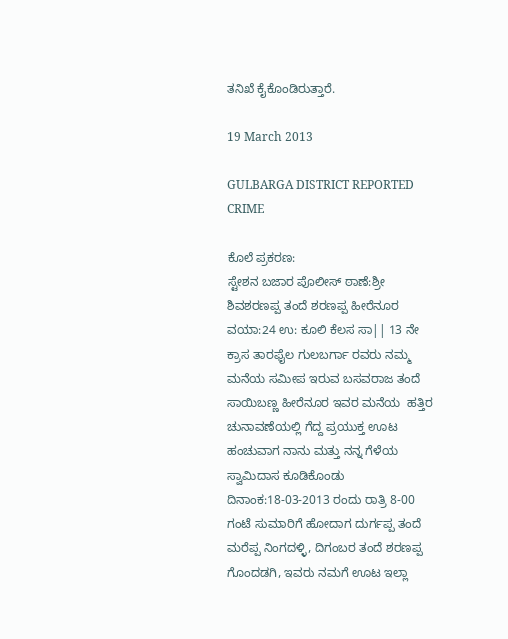ತನಿಖೆ ಕೈಕೊಂಡಿರುತ್ತಾರೆ.

19 March 2013

GULBARGA DISTRICT REPORTED CRIME

ಕೊಲೆ ಪ್ರಕರಣ:
ಸ್ಟೇಶನ ಬಜಾರ ಪೊಲೀಸ್ ಠಾಣೆ:ಶ್ರೀ ಶಿವಶರಣಪ್ಪ ತಂದೆ ಶರಣಪ್ಪ ಹೀರೆನೂರ ವಯಾ:24 ಉ: ಕೂಲಿ ಕೆಲಸ ಸಾ|| 13 ನೇ ಕ್ರಾಸ ತಾರಫೈಲ ಗುಲಬರ್ಗಾ ರವರು ನಮ್ಮ ಮನೆಯ ಸಮೀಪ ಇರುವ ಬಸವರಾಜ ತಂದೆ ಸಾಯಿಬಣ್ಣ ಹೀರೆನೂರ ಇವರ ಮನೆಯ  ಹತ್ತಿರ ಚುನಾವಣೆಯಲ್ಲಿ ಗೆದ್ದ ಪ್ರಯುಕ್ತ ಊಟ ಹಂಚುವಾಗ ನಾನು ಮತ್ತು ನನ್ನ ಗೆಳೆಯ ಸ್ವಾಮಿದಾಸ ಕೂಡಿಕೊಂಡು ದಿನಾಂಕ:18-03-2013 ರಂದು ರಾತ್ರಿ 8-00 ಗಂಟೆ ಸುಮಾರಿಗೆ ಹೋದಾಗ ದುರ್ಗಪ್ಪ ತಂದೆ ಮರೆಪ್ಪ ನಿಂಗದಳ್ಳಿ, ದಿಗಂಬರ ತಂದೆ ಶರಣಪ್ಪ ಗೊಂದಡಗಿ, ಇವರು ನಮಗೆ ಊಟ ಇಲ್ಲಾ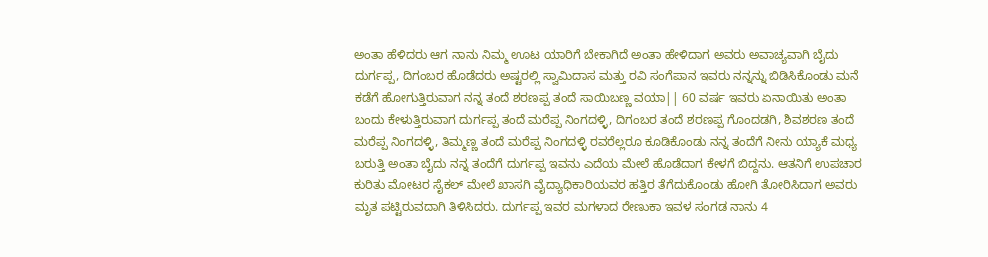ಅಂತಾ ಹೆಳಿದರು ಆಗ ನಾನು ನಿಮ್ಮ ಊಟ ಯಾರಿಗೆ ಬೇಕಾಗಿದೆ ಅಂತಾ ಹೇಳಿದಾಗ ಅವರು ಅವಾಚ್ಯವಾಗಿ ಬೈದು ದುರ್ಗಪ್ಪ, ದಿಗಂಬರ ಹೊಡೆದರು ಅಷ್ಟರಲ್ಲಿ ಸ್ವಾಮಿದಾಸ ಮತ್ತು ರವಿ ಸಂಗೆಪಾನ ಇವರು ನನ್ನನ್ನು ಬಿಡಿಸಿಕೊಂಡು ಮನೆ ಕಡೆಗೆ ಹೋಗುತ್ತಿರುವಾಗ ನನ್ನ ತಂದೆ ಶರಣಪ್ಪ ತಂದೆ ಸಾಯಿಬಣ್ಣ ವಯಾ|| 60 ವರ್ಷ ಇವರು ಏನಾಯಿತು ಅಂತಾ ಬಂದು ಕೇಳುತ್ತಿರುವಾಗ ದುರ್ಗಪ್ಪ ತಂದೆ ಮರೆಪ್ಪ ನಿಂಗದಳ್ಳಿ, ದಿಗಂಬರ ತಂದೆ ಶರಣಪ್ಪ ಗೊಂದಡಗಿ, ಶಿವಶರಣ ತಂದೆ ಮರೆಪ್ಪ ನಿಂಗದಳ್ಳಿ, ತಿಮ್ಮಣ್ಣ ತಂದೆ ಮರೆಪ್ಪ ನಿಂಗದಳ್ಳಿ ರವರೆಲ್ಲರೂ ಕೂಡಿಕೊಂಡು ನನ್ನ ತಂದೆಗೆ ನೀನು ಯ್ಯಾಕೆ ಮಧ್ಯ ಬರುತ್ತಿ ಅಂತಾ ಬೈದು ನನ್ನ ತಂದೆಗೆ ದುರ್ಗಪ್ಪ ಇವನು ಎದೆಯ ಮೇಲೆ ಹೊಡೆದಾಗ ಕೇಳಗೆ ಬಿದ್ದನು. ಆತನಿಗೆ ಉಪಚಾರ ಕುರಿತು ಮೋಟರ ಸೈಕಲ್ ಮೇಲೆ ಖಾಸಗಿ ವೈದ್ಯಾಧಿಕಾರಿಯವರ ಹತ್ತಿರ ತೆಗೆದುಕೊಂಡು ಹೋಗಿ ತೋರಿಸಿದಾಗ ಅವರು ಮೃತ ಪಟ್ಟಿರುವದಾಗಿ ತಿಳಿಸಿದರು. ದುರ್ಗಪ್ಪ ಇವರ ಮಗಳಾದ ರೇಣುಕಾ ಇವಳ ಸಂಗಡ ನಾನು 4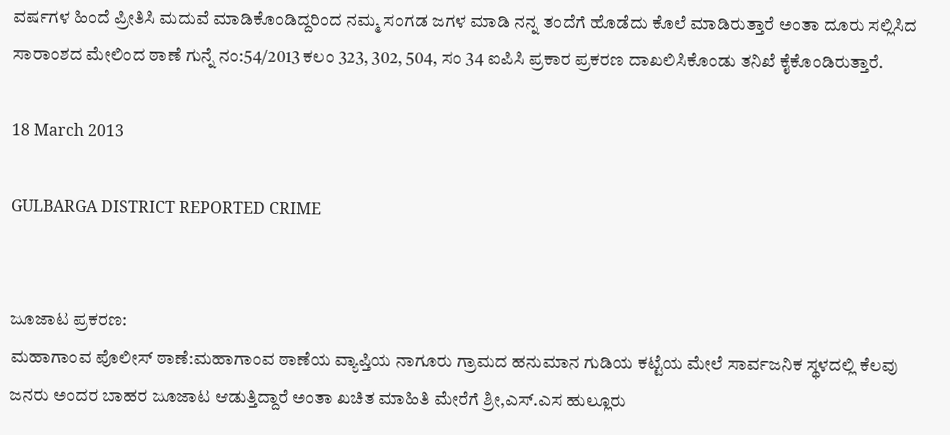ವರ್ಷಗಳ ಹಿಂದೆ ಪ್ರೀತಿಸಿ ಮದುವೆ ಮಾಡಿಕೊಂಡಿದ್ದರಿಂದ ನಮ್ಮ ಸಂಗಡ ಜಗಳ ಮಾಡಿ ನನ್ನ ತಂದೆಗೆ ಹೊಡೆದು ಕೊಲೆ ಮಾಡಿರುತ್ತಾರೆ ಅಂತಾ ದೂರು ಸಲ್ಲಿಸಿದ ಸಾರಾಂಶದ ಮೇಲಿಂದ ಠಾಣೆ ಗುನ್ನೆ ನಂ:54/2013 ಕಲಂ 323, 302, 504, ಸಂ 34 ಐಪಿಸಿ ಪ್ರಕಾರ ಪ್ರಕರಣ ದಾಖಲಿಸಿಕೊಂಡು ತನಿಖೆ ಕೈಕೊಂಡಿರುತ್ತಾರೆ.

18 March 2013

GULBARGA DISTRICT REPORTED CRIME


ಜೂಜಾಟ ಪ್ರಕರಣ:
ಮಹಾಗಾಂವ ಪೊಲೀಸ್ ಠಾಣೆ:ಮಹಾಗಾಂವ ಠಾಣೆಯ ವ್ಯಾಪ್ತಿಯ ನಾಗೂರು ಗ್ರಾಮದ ಹನುಮಾನ ಗುಡಿಯ ಕಟ್ಟೆಯ ಮೇಲೆ ಸಾರ್ವಜನಿಕ ಸ್ಥಳದಲ್ಲಿ ಕೆಲವು ಜನರು ಅಂದರ ಬಾಹರ ಜೂಜಾಟ ಆಡುತ್ತಿದ್ದಾರೆ ಅಂತಾ ಖಚಿತ ಮಾಹಿತಿ ಮೇರೆಗೆ ಶ್ರೀ,ಎಸ್.ಎಸ ಹುಲ್ಲೂರು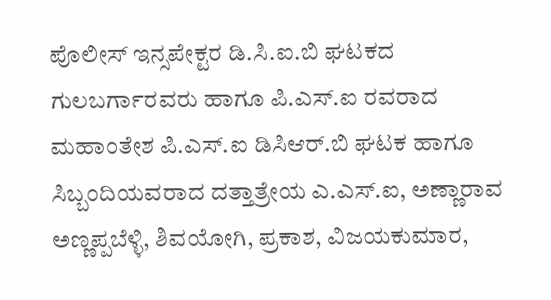ಪೊಲೀಸ್ ಇನ್ಸಪೇಕ್ಟರ ಡಿ.ಸಿ.ಐ.ಬಿ ಘಟಕದ ಗುಲಬರ್ಗಾರವರು ಹಾಗೂ ಪಿ.ಎಸ್.ಐ ರವರಾದ ಮಹಾಂತೇಶ ಪಿ.ಎಸ್.ಐ ಡಿಸಿಆರ್.ಬಿ ಘಟಕ ಹಾಗೂ ಸಿಬ್ಬಂದಿಯವರಾದ ದತ್ತಾತ್ರೇಯ ಎ.ಎಸ್.ಐ, ಅಣ್ಣಾರಾವ ಅಣ್ಣಪ್ಪಬೆಳ್ಳಿ, ಶಿವಯೋಗಿ, ಪ್ರಕಾಶ, ವಿಜಯಕುಮಾರ,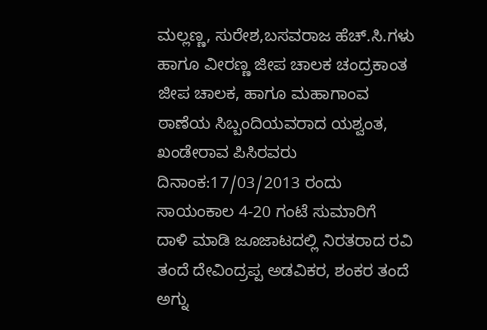ಮಲ್ಲಣ್ಣ, ಸುರೇಶ,ಬಸವರಾಜ ಹೆಚ್.ಸಿ.ಗಳು ಹಾಗೂ ವೀರಣ್ಣ ಜೀಪ ಚಾಲಕ ಚಂದ್ರಕಾಂತ ಜೀಪ ಚಾಲಕ, ಹಾಗೂ ಮಹಾಗಾಂವ ಠಾಣೆಯ ಸಿಬ್ಬಂದಿಯವರಾದ ಯಶ್ವಂತ, ಖಂಡೇರಾವ ಪಿಸಿರವರು ದಿನಾಂಕ:17/03/2013 ರಂದು ಸಾಯಂಕಾಲ 4-20 ಗಂಟೆ ಸುಮಾರಿಗೆ  ದಾಳಿ ಮಾಡಿ ಜೂಜಾಟದಲ್ಲಿ ನಿರತರಾದ ರವಿ ತಂದೆ ದೇವಿಂದ್ರಪ್ಪ ಅಡವಿಕರ, ಶಂಕರ ತಂದೆ ಅಗ್ನು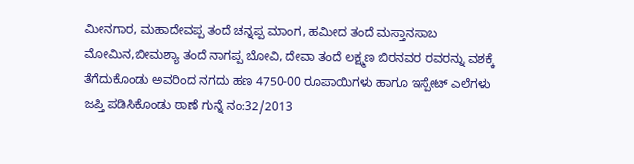ಮೀನಗಾರ, ಮಹಾದೇವಪ್ಪ ತಂದೆ ಚನ್ನಪ್ಪ ಮಾಂಗ, ಹಮೀದ ತಂದೆ ಮಸ್ತಾನಸಾಬ ಮೋಮಿನ,ಬೀಮಶ್ಯಾ ತಂದೆ ನಾಗಪ್ಪ ಬೋವಿ, ದೇವಾ ತಂದೆ ಲಕ್ಷ್ಮಣ ಬಿರನವರ ರವರನ್ನು ವಶಕ್ಕೆ ತೆಗೆದುಕೊಂಡು ಅವರಿಂದ ನಗದು ಹಣ 4750-00 ರೂಪಾಯಿಗಳು ಹಾಗೂ ಇಸ್ಪೇಟ್ ಎಲೆಗಳು ಜಪ್ತಿ ಪಡಿಸಿಕೊಂಡು ಠಾಣೆ ಗುನ್ನೆ ನಂ:32/2013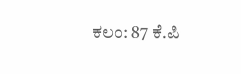ಕಲಂ: 87 ಕೆ.ಪಿ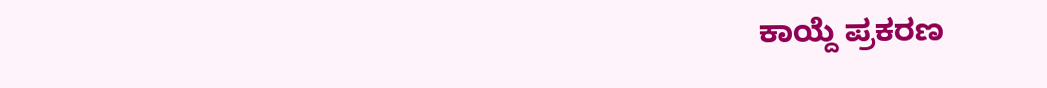ಕಾಯ್ದೆ ಪ್ರಕರಣ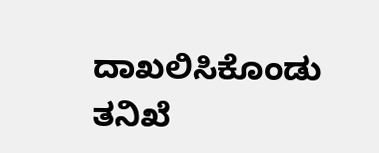ದಾಖಲಿಸಿಕೊಂಡು ತನಿಖೆ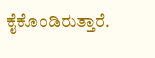ಕೈಕೊಂಡಿರುತ್ತಾರೆ.